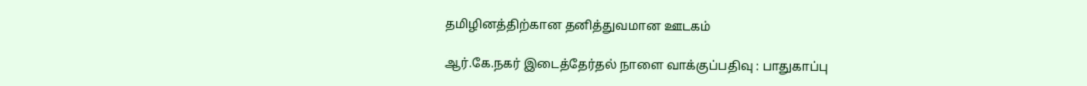தமிழினத்திற்கான தனித்துவமான ஊடகம்

ஆர்.கே.நகர் இடைத்தேர்தல் நாளை வாக்குப்பதிவு : பாதுகாப்பு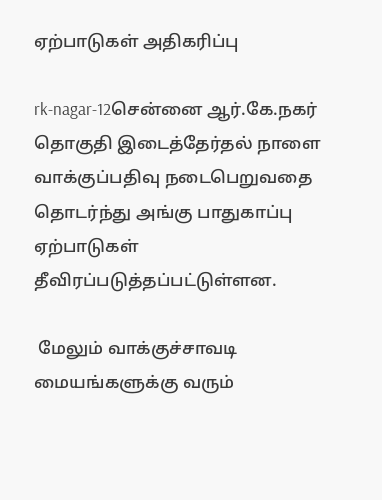ஏற்பாடுகள் அதிகரிப்பு

rk-nagar-12சென்னை ஆர்.கே.நகர் தொகுதி இடைத்தேர்தல் நாளை வாக்குப்பதிவு நடைபெறுவதை தொடர்ந்து அங்கு பாதுகாப்பு ஏற்பாடுகள் தீவிரப்படுத்தப்பட்டுள்ளன.

 மேலும் வாக்குச்சாவடி மையங்களுக்கு வரும்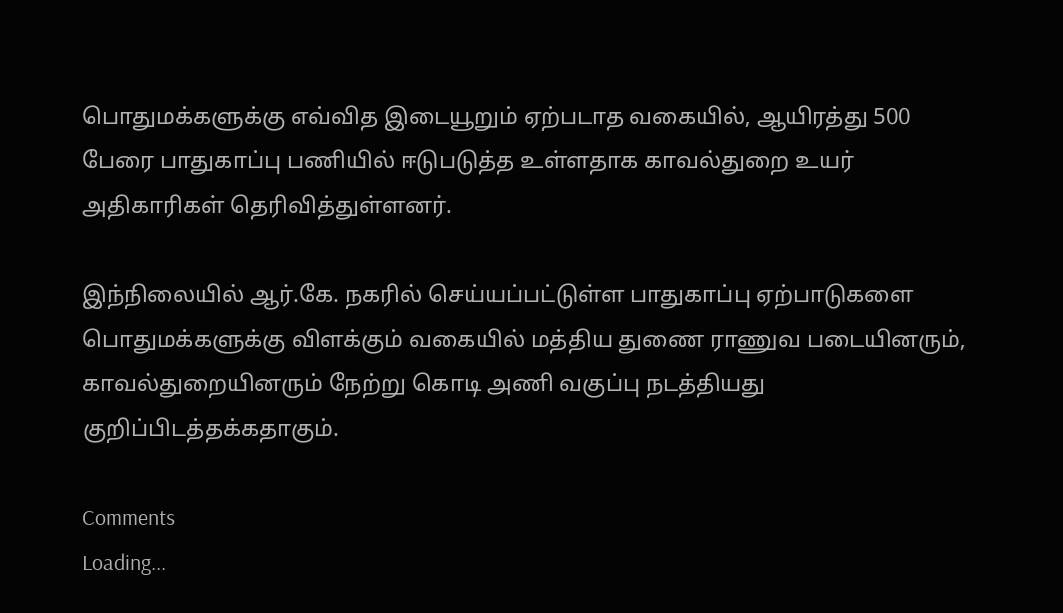பொதுமக்களுக்கு எவ்வித இடையூறும் ஏற்படாத வகையில், ஆயிரத்து 500 பேரை பாதுகாப்பு பணியில் ஈடுபடுத்த உள்ளதாக காவல்துறை உயர் அதிகாரிகள் தெரிவித்துள்ளனர்.

இந்நிலையில் ஆர்.கே. நகரில் செய்யப்பட்டுள்ள பாதுகாப்பு ஏற்பாடுகளை பொதுமக்களுக்கு விளக்கும் வகையில் மத்திய துணை ராணுவ படையினரும், காவல்துறையினரும் நேற்று கொடி அணி வகுப்பு நடத்தியது குறிப்பிடத்தக்கதாகும்.

Comments
Loading...